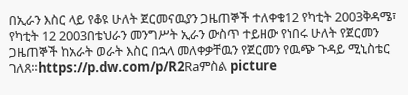በኢራን እስር ላይ የቆዩ ሁለት ጀርመናዉያን ጋዜጠኞች ተለቀቁ12 የካቲት 2003ቅዳሜ፣ የካቲት 12 2003በቴህራን መንግሥት ኢራን ውስጥ ተይዘው የነበሩ ሁለት የጀርመን ጋዜጠኞች ከአራት ወራት እስር በኋላ መለቀቃቸዉን የጀርመን የዉጭ ጉዳይ ሚኒስቴር ገለጸ።https://p.dw.com/p/R2Raምስል picture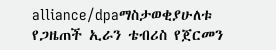alliance/dpaማስታወቂያሁለቱ የጋዜጠች ኢራን ቴብሪስ የጀርመን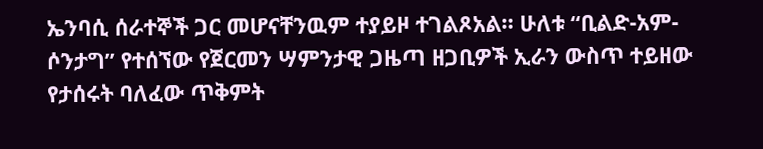ኤንባሲ ሰራተኞች ጋር መሆናቸንዉም ተያይዞ ተገልጾአል። ሁለቱ “ቢልድ-አም-ሶንታግ” የተሰኘው የጀርመን ሣምንታዊ ጋዜጣ ዘጋቢዎች ኢራን ውስጥ ተይዘው የታሰሩት ባለፈው ጥቅምት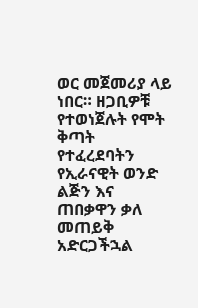ወር መጀመሪያ ላይ ነበር። ዘጋቢዎቹ የተወነጀሉት የሞት ቅጣት የተፈረደባትን የኢራናዊት ወንድ ልጅን እና ጠበቃዋን ቃለ መጠይቅ አድርጋችኋል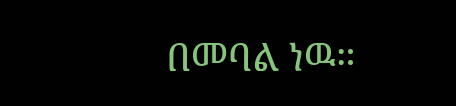በመባል ነዉ።